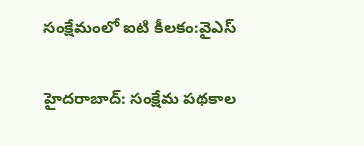సంక్షేమంలో ఐటి కీలకం:వైఎస్

హైదరాబాద్‌: సంక్షేమ పథకాల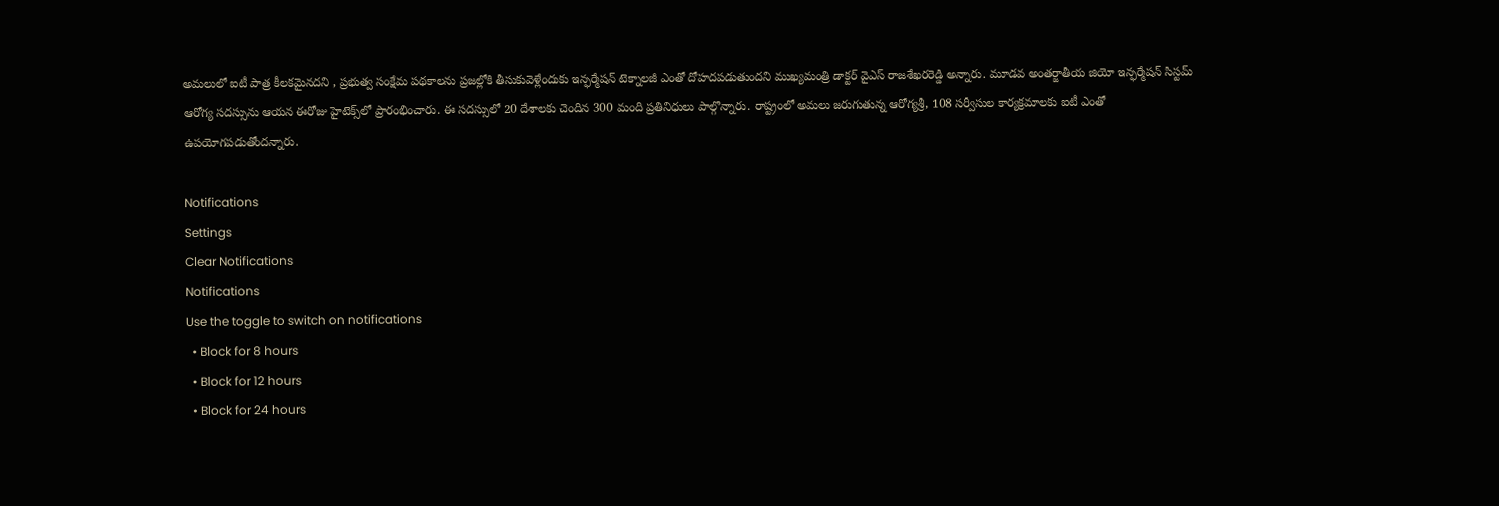అమలులో ఐటీ పాత్ర కీలకమైనదని , ప్రభుత్వ సంక్షేమ పథకాలను ప్రజల్లోకి తీసుకువెళ్లేందుకు ఇన్ఫర్మేషన్‌ టెక్నాలజీ ఎంతో దోహదపడుతుందని ముఖ్యమంత్రి డాక్టర్ వైఎస్ రాజశేఖరరెడ్డి అన్నారు. మూడవ అంతర్జాతీయ జియో ఇన్ఫర్మేషన్‌ సిస్టమ్‌ ఆరోగ్య సదస్సును ఆయన ఈరోజు హైటెక్స్‌లో ప్రారంభించారు. ఈ సదస్సులో 20 దేశాలకు చెందిన 300 మంది ప్రతినిధులు పాల్గొన్నారు. రాష్ట్రంలో అమలు జరుగుతున్న ఆరోగ్యశ్రీ, 108 సర్వీసుల కార్యక్రమాలకు ఐటీ ఎంతో ఉపయోగపడుతోందన్నారు.

Notifications
Settings
Clear Notifications
Notifications
Use the toggle to switch on notifications
  • Block for 8 hours
  • Block for 12 hours
  • Block for 24 hours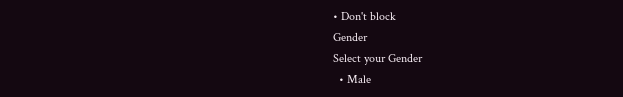• Don't block
Gender
Select your Gender
  • Male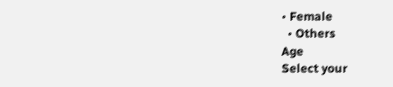• Female
  • Others
Age
Select your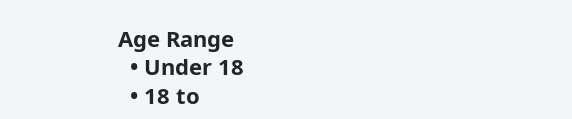Age Range
  • Under 18
  • 18 to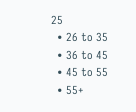25
  • 26 to 35
  • 36 to 45
  • 45 to 55
  • 55+